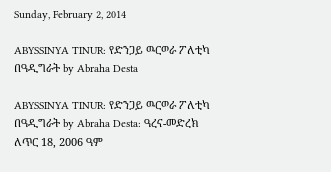Sunday, February 2, 2014

ABYSSINYA TINUR: የድንጋይ ዉርወራ ፖለቲካ በዓዲግራት by Abraha Desta

ABYSSINYA TINUR: የድንጋይ ዉርወራ ፖለቲካ በዓዲግራት by Abraha Desta: ዓረና-መድረክ ለጥር 18, 2006 ዓም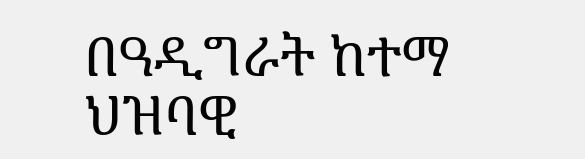በዓዲግራት ከተማ ህዝባዊ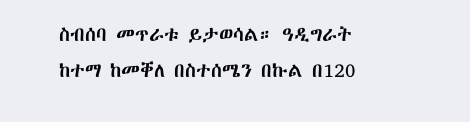ስብሰባ መጥራቱ ይታወሳል። ዓዲግራት ከተማ ከመቐለ በስተሰሜን በኩል በ120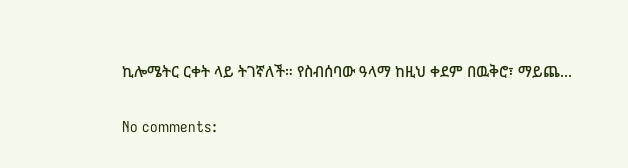ኪሎሜትር ርቀት ላይ ትገኛለች። የስብሰባው ዓላማ ከዚህ ቀደም በዉቅሮ፣ ማይጨ...

No comments: